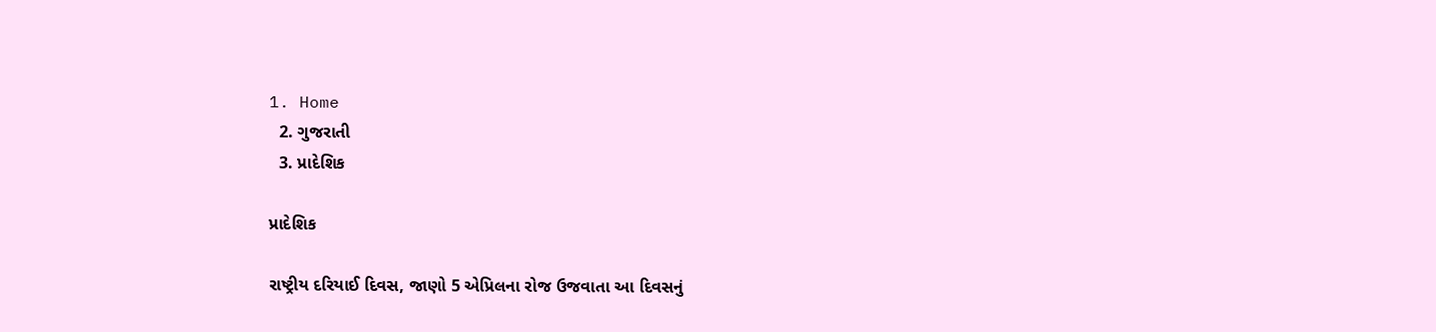1. Home
  2. ગુજરાતી
  3. પ્રાદેશિક

પ્રાદેશિક

રાષ્ટ્રીય દરિયાઈ દિવસ, જાણો 5 એપ્રિલના રોજ ઉજવાતા આ દિવસનું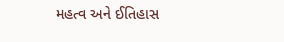મહત્વ અને ઈતિહાસ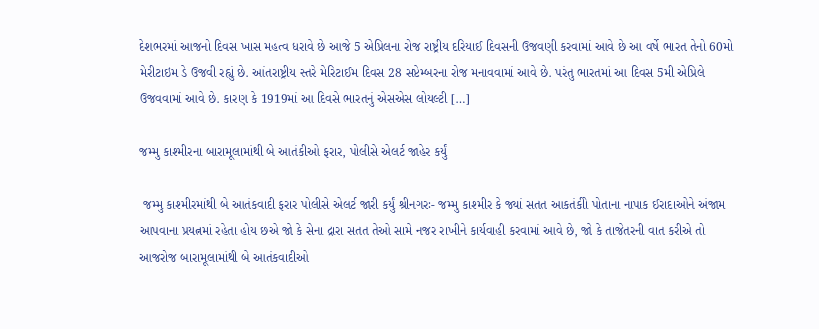દેશભરમાં આજનો દિવસ ખાસ મહત્વ ધરાવે છે આજે 5 એપ્રિલના રોજ રાષ્ટ્રીય દરિયાઈ દિવસની ઉજવણી કરવામાં આવે છે આ વર્ષે ભારત તેનો 60મો મેરીટાઇમ ડે ઉજવી રહ્યું છે. આંતરાષ્ટ્રીય સ્તરે મેરિટાઈમ દિવસ 28 સપ્ટેમ્બરના રોજ મનાવવામાં આવે છે. પરંતુ ભારતમાં આ દિવસ 5મી એપ્રિલે ઉજવવામાં આવે છે. કારણ કે 1919માં આ દિવસે ભારતનું એસએસ લોયલ્ટી […]

જમ્મુ કાશ્મીરના બારામૂલામાંથી બે આતંકીઓ ફરાર, પોલીસે એલર્ટ જાહેર કર્યું

 જમ્મુ કાશ્મીરમાંથી બે આતંકવાદી ફરાર પોલીસે એલર્ટ જારી કર્યું શ્રીનગરઃ- જમ્મુ કાશ્મીર કે જ્યાં સતત આકતંકીો પોતાના નાપાક ઈરાદાઓને અંજામ આપવાના પ્રયત્નમાં રહેતા હોય છએ જો કે સેના દ્રારા સતત તેઓ સામે નજર રાખીને કાર્યવાહી કરવામાં આવે છે, જો કે તાજેતરની વાત કરીએ તો આજરોજ બારામૂલામાંથી બે આતંકવાદીઓ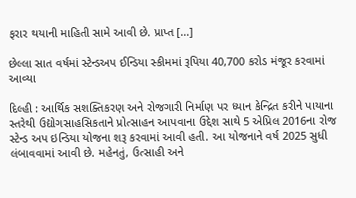ફરાર થયાની માહિતી સામે આવી છે. પ્રાપ્ત […]

છેલ્લા સાત વર્ષમાં સ્ટેન્ડઅપ ઈન્ડિયા સ્કીમમાં રૂપિયા 40,700 કરોડ મંજૂર કરવામાં આવ્યા

દિલ્હી : આર્થિક સશક્તિકરણ અને રોજગારી નિર્માણ પર ધ્યાન કેન્દ્રિત કરીને પાયાના સ્તરેથી ઉદ્યોગસાહસિકતાને પ્રોત્સાહન આપવાના ઉદ્દેશ સાથે 5 એપ્રિલ 2016ના રોજ સ્ટેન્ડ અપ ઇન્ડિયા યોજના શરૂ કરવામાં આવી હતી. આ યોજનાને વર્ષ 2025 સુધી લંબાવવામાં આવી છે. મહેનતું, ઉત્સાહી અને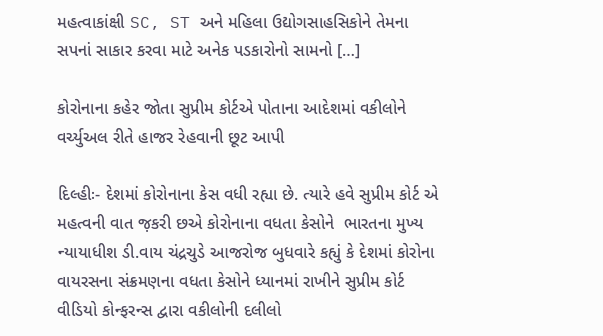મહત્વાકાંક્ષી SC, ST અને મહિલા ઉદ્યોગસાહસિકોને તેમના સપનાં સાકાર કરવા માટે અનેક પડકારોનો સામનો […]

કોરોનાના કહેર જોતા સુપ્રીમ કોર્ટએ પોતાના આદેશમાં વકીલોને વર્ચ્યુઅલ રીતે હાજર રેહવાની છૂટ આપી

દિલ્હીઃ- દેશમાં કોરોનાના કેસ વધી રહ્યા છે. ત્યારે હવે સુપ્રીમ કોર્ટ એ મહત્વની વાત જ઼કરી છએ કોરોનાના વધતા કેસોને  ભારતના મુખ્ય ન્યાયાધીશ ડી.વાય ચંદ્રચુડે આજરોજ બુધવારે કહ્યું કે દેશમાં કોરોના વાયરસના સંક્રમણના વધતા કેસોને ધ્યાનમાં રાખીને સુપ્રીમ કોર્ટ વીડિયો કોન્ફરન્સ દ્વારા વકીલોની દલીલો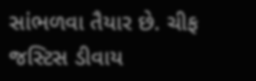સાંભળવા તૈયાર છે. ચીફ જસ્ટિસ ડીવાય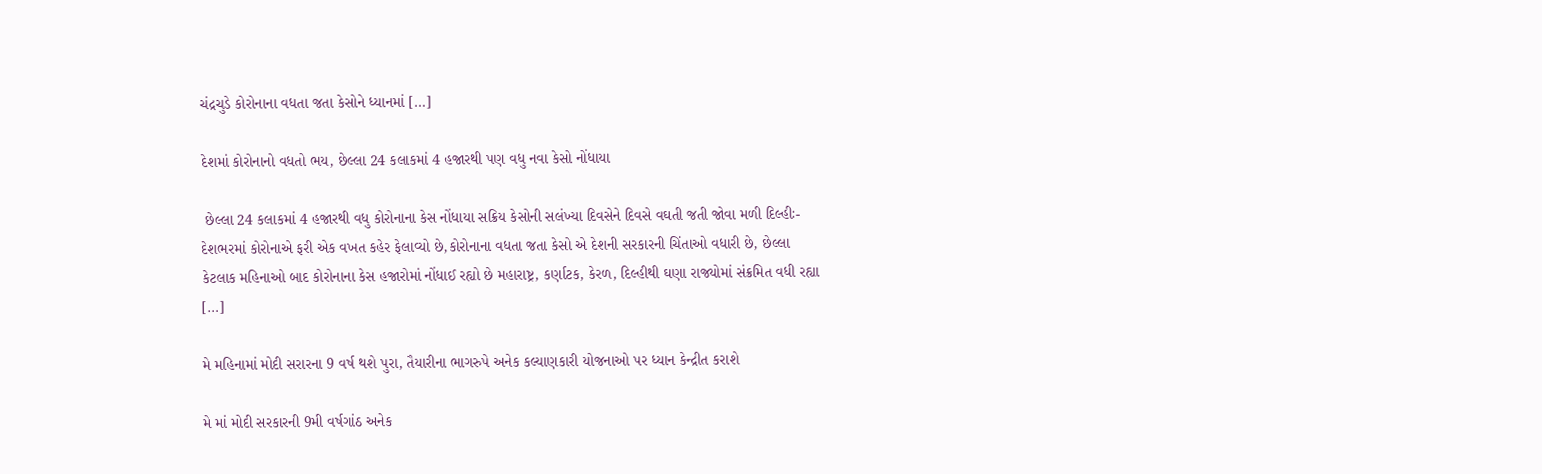ચંદ્રચુડે કોરોનાના વધતા જતા કેસોને ધ્યાનમાં […]

દેશમાં કોરોનાનો વધતો ભય, છેલ્લા 24 કલાકમાં 4 હજારથી પણ વધુ નવા કેસો નોંધાયા

 છેલ્લા 24 કલાકમાં 4 હજારથી વધુ કોરોનાના કેસ નોંધાયા સક્રિય કેસોની સલંખ્યા દિવસેને દિવસે વઘતી જતી જોવા મળી દિલ્હીઃ- દેશભરમાં કોરોનાએ ફરી એક વખત કહેર ફેલાવ્યો છે,કોરોનાના વધતા જતા કેસો એ દેશની સરકારની ચિંતાઓ વધારી છે, છેલ્લા કેટલાક મહિનાઓ બાદ કોરોનાના કેસ હજારોમાં નોંધાઈ રહ્યો છે મહારાષ્ટ્ર, કર્ણાટક, કેરળ, દિલ્હીથી ઘણા રાજ્યોમાં સંક્રમિત વધી રહ્યા […]

મે મહિનામાં મોદી સરારના 9 વર્ષ થશે પુરા, તૈયારીના ભાગરુપે અનેક કલ્યાણકારી યોજનાઓ પર ધ્યાન કેન્દ્રીત કરાશે

મે માં મોદી સરકારની 9મી વર્ષગાંઠ અનેક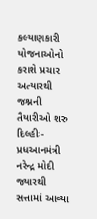કલ્યાણકારી યોજનાઓનો કરાશે પ્રચાર અત્યારથી જશ્નની તૈયારીઓ શરુ દિલ્હીઃ- પ્રધઆનમંત્રી નરેન્દ્ર મોદી જ્યારથી સત્તામાં આવ્યા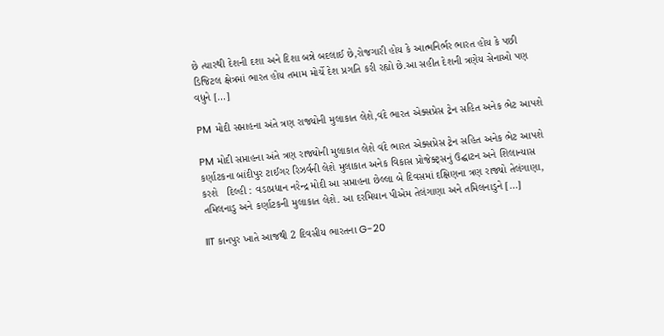છે ત્યારથી દેશની દશા અને દિશા બન્ને બદલાઈ છે,રોજગારી હોય કે આત્મનિર્ભર ભારત હોય કે પછી ડિજિટલ ક્ષેત્રમાં ભારત હોય તમામ મોર્ચે દેશ પ્રગતિ કરી રહ્યો છે.આ સહીત દેશની ત્રણેય સેનાઓ પણ વધુને […]

PM મોદી સપ્તાહના અંતે ત્રણ રાજ્યોની મુલાકાત લેશે,વંદે ભારત એક્સપ્રેસ ટ્રેન સહિત અનેક ભેટ આપશે

PM મોદી સપ્તાહના અંતે ત્રણ રાજ્યોની મુલાકાત લેશે વંદે ભારત એક્સપ્રેસ ટ્રેન સહિત અનેક ભેટ આપશે કર્ણાટકના બાંદીપુર ટાઈગર રિઝર્વની લેશે મુલાકાત અનેક વિકાસ પ્રોજેક્ટ્સનું ઉદ્ઘાટન અને શિલાન્યાસ કરશે   દિલ્હી : વડાપ્રધાન નરેન્દ્ર મોદી આ સપ્તાહના છેલ્લા બે દિવસમાં દક્ષિણના ત્રણ રાજ્યો તેલંગાણા, તમિલનાડુ અને કર્ણાટકની મુલાકાત લેશે. આ દરમિયાન પીએમ તેલંગાણા અને તમિલનાડુને […]

IIT કાનપુર ખાતે આજથી 2 દિવસીય ભારતના G-20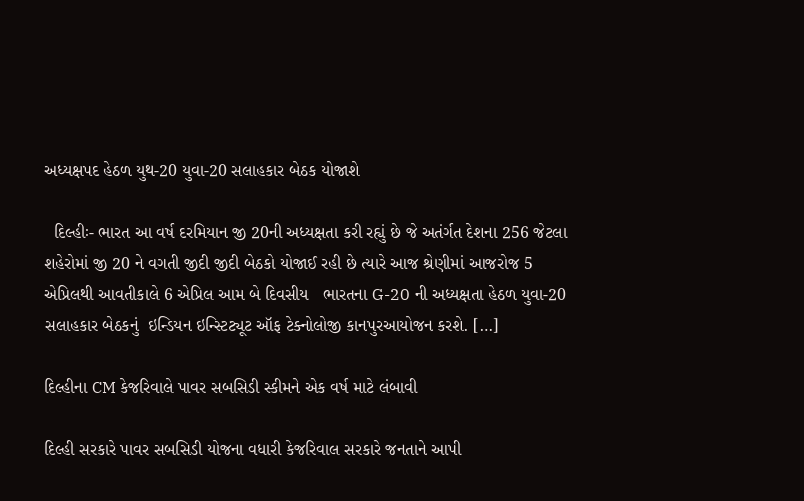અધ્યક્ષપદ હેઠળ યુથ-20 યુવા-20 સલાહકાર બેઠક યોજાશે

  દિલ્હીઃ- ભારત આ વર્ષ દરમિયાન જી 20ની અધ્યક્ષતા કરી રહ્યું છે જે અતંર્ગત દેશના 256 જેટલા શહેરોમાં જી 20 ને વગતી જીદી જીદી બેઠકો યોજાઈ રહી છે ત્યારે આજ શ્રેણીમાં આજરોજ 5 એપ્રિલથી આવતીકાલે 6 એપ્રિલ આમ બે દિવસીય   ભારતના G-20 ની અધ્યક્ષતા હેઠળ યુવા-20 સલાહકાર બેઠકનું  ઇન્ડિયન ઇન્સ્ટિટ્યૂટ ઑફ ટેક્નોલોજી કાનપુરઆયોજન કરશે. […]

દિલ્હીના CM કેજરિવાલે પાવર સબસિડી સ્કીમને એક વર્ષ માટે લંબાવી

દિલ્હી સરકારે પાવર સબસિડી યોજના વધારી કેજરિવાલ સરકારે જનતાને આપી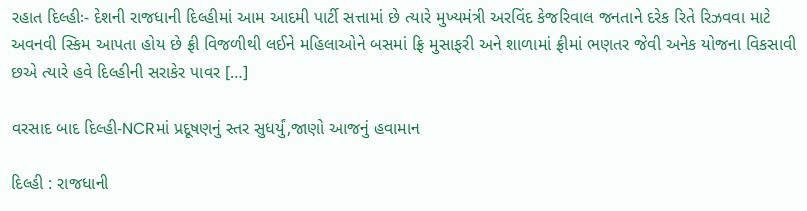રહાત દિલ્હીઃ- દેશની રાજધાની દિલ્હીમાં આમ આદમી પાર્ટી સત્તામાં છે ત્યારે મુખ્યમંત્રી અરવિંદ કેજરિવાલ જનતાને દરેક રિતે રિઝવવા માટે અવનવી સ્કિમ આપતા હોય છે ફ્રી વિજળીથી લઈને મહિલાઓને બસમાં ફ્રિ મુસાફરી અને શાળામાં ફ્રીમાં ભણતર જેવી અનેક યોજના વિકસાવી છએ ત્યારે હવે દિલ્હીની સરાકેર પાવર […]

વરસાદ બાદ દિલ્હી-NCRમાં પ્રદૂષણનું સ્તર સુધર્યું,જાણો આજનું હવામાન

દિલ્હી : રાજધાની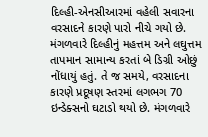દિલ્હી-એનસીઆરમાં વહેલી સવારના વરસાદને કારણે પારો નીચે ગયો છે. મંગળવારે દિલ્હીનું મહત્તમ અને લઘુત્તમ તાપમાન સામાન્ય કરતાં બે ડિગ્રી ઓછું નોંધાયું હતું. તે જ સમયે, વરસાદના કારણે પ્રદૂષણ સ્તરમાં લગભગ 70 ઇન્ડેક્સનો ઘટાડો થયો છે. મંગળવારે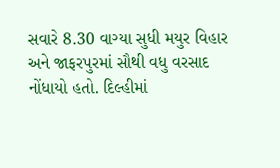સવારે 8.30 વાગ્યા સુધી મયુર વિહાર અને જાફરપુરમાં સૌથી વધુ વરસાદ નોંધાયો હતો. દિલ્હીમાં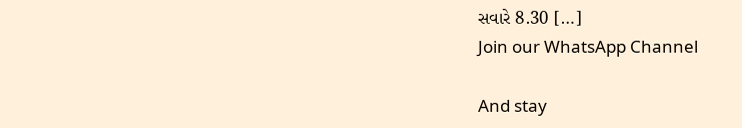સવારે 8.30 […]
Join our WhatsApp Channel

And stay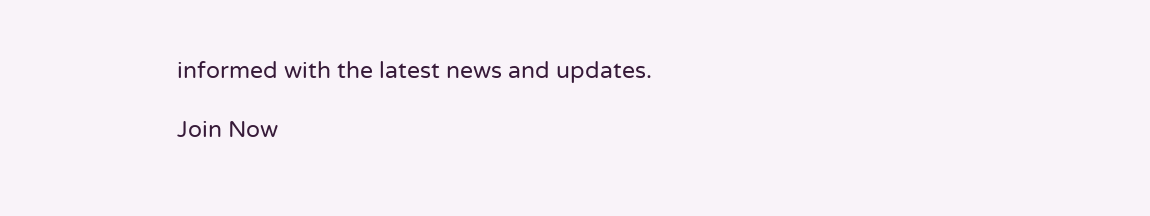informed with the latest news and updates.

Join Now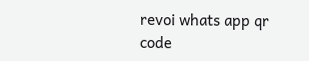revoi whats app qr code